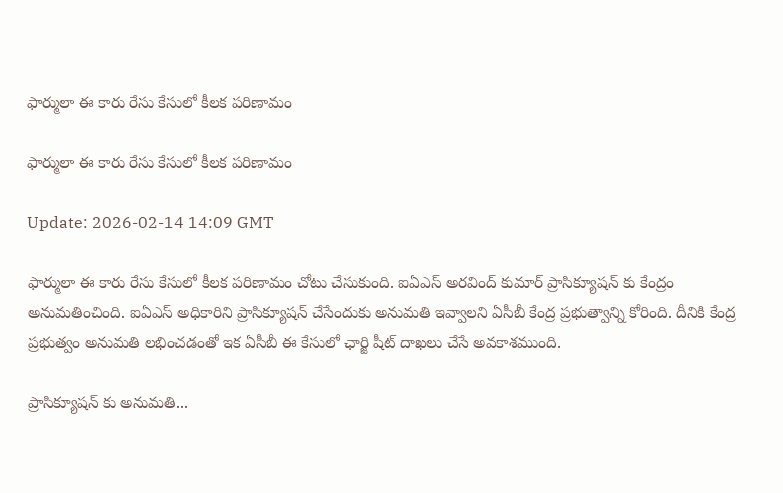ఫార్ములా ఈ కారు రేసు కేసులో కీలక పరిణామం

ఫార్ములా ఈ కారు రేసు కేసులో కీలక పరిణామం

Update: 2026-02-14 14:09 GMT

ఫార్ములా ఈ కారు రేసు కేసులో కీలక పరిణామం చోటు చేసుకుంది. ఐఏఎస్ అరవింద్ కుమార్ ప్రాసిక్యూషన్ కు కేంద్రం అనుమతించింది. ఐఏఎస్ అధికారిని ప్రాసిక్యూషన్ చేసేందుకు అనుమతి ఇవ్వాలని ఏసీబీ కేంద్ర ప్రభుత్వాన్ని కోరింది. దీనికి కేంద్ర ప్రభుత్వం అనుమతి లభించడంతో ఇక ఏసీబీ ఈ కేసులో ఛార్జి షీట్ దాఖలు చేసే అవకాశముంది.

ప్రాసిక్యూషన్ కు అనుమతి...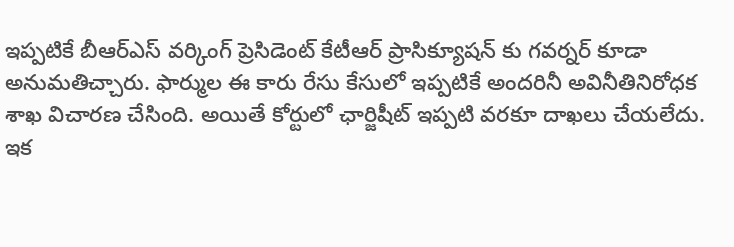ఇప్పటికే బీఆర్ఎస్ వర్కింగ్ ప్రెసిడెంట్ కేటీఆర్ ప్రాసిక్యూషన్ కు గవర్నర్ కూడా అనుమతిచ్చారు. ఫార్ముల ఈ కారు రేసు కేసులో ఇప్పటికే అందరినీ అవినీతినిరోధక శాఖ విచారణ చేసింది. అయితే కోర్టులో ఛార్జిషీట్ ఇప్పటి వరకూ దాఖలు చేయలేదు. ఇక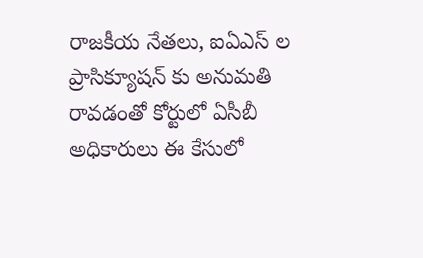రాజకీయ నేతలు, ఐఏఎస్ ల ప్రాసిక్యూషన్ కు అనుమతి రావడంతో కోర్టులో ఏసీబీ అధికారులు ఈ కేసులో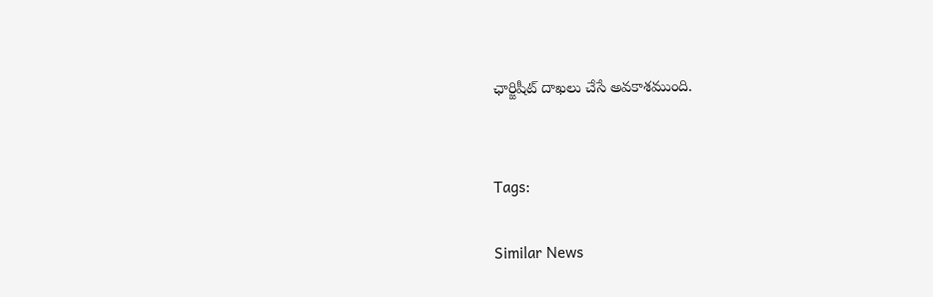ఛార్జిషీట్ దాఖలు చేసే అవకాశముంది.


Tags:

Similar News